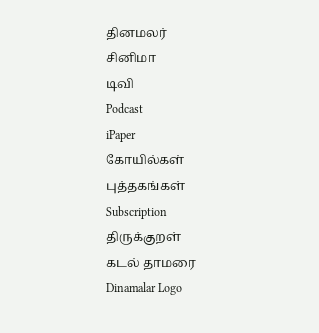தினமலர்
சினிமா
டிவி
Podcast
iPaper
கோயில்கள்
புத்தகங்கள்
Subscription
திருக்குறள்
கடல் தாமரை
Dinamalar Logo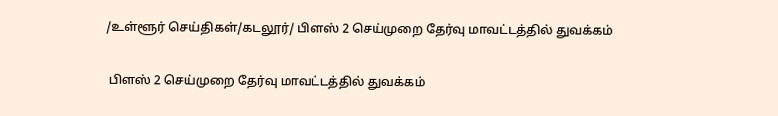/உள்ளூர் செய்திகள்/கடலூர்/ பிளஸ் 2 செய்முறை தேர்வு மாவட்டத்தில் துவக்கம்

 பிளஸ் 2 செய்முறை தேர்வு மாவட்டத்தில் துவக்கம்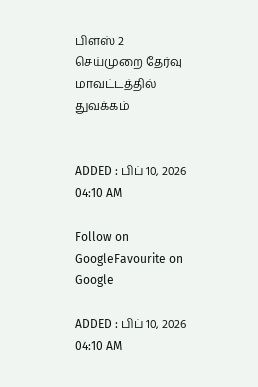பிளஸ் 2 செய்முறை தேர்வு மாவட்டத்தில் துவக்கம்


ADDED : பிப் 10, 2026 04:10 AM

Follow on GoogleFavourite on Google

ADDED : பிப் 10, 2026 04:10 AM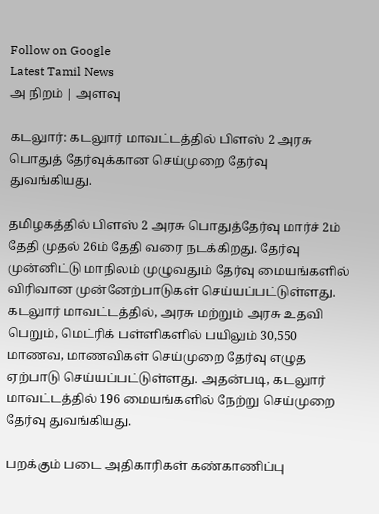Follow on Google
Latest Tamil News
அ நிறம் | அளவு

கடலுார்: கடலுார் மாவட்டத்தில் பிளஸ் 2 அரசு பொதுத் தேர்வுக்கான செய்முறை தேர்வு துவங்கியது.

தமிழகத்தில் பிளஸ் 2 அரசு பொதுத்தேர்வு மார்ச் 2ம் தேதி முதல் 26ம் தேதி வரை நடக்கிறது. தேர்வு முன்னிட்டு மாநிலம் முழுவதும் தேர்வு மையங்களில் விரிவான முன்னேற்பாடுகள் செய்யப்பட்டுள்ளது. கடலுார் மாவட்டத்தில், அரசு மற்றும் அரசு உதவி பெறும், மெட்ரிக் பள்ளிகளில் பயிலும் 30,550 மாணவ, மாணவிகள் செய்முறை தேர்வு எழுத ஏற்பாடு செய்யப்பட்டுள்ளது. அதன்படி, கடலுார் மாவட்டத்தில் 196 மையங்களில் நேற்று செய்முறை தேர்வு துவங்கியது.

பறக்கும் படை அதிகாரிகள் கண்காணிப்பு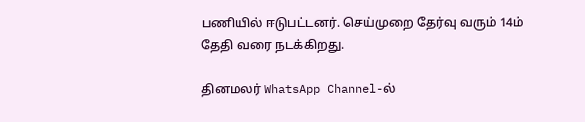பணியில் ஈடுபட்டனர். செய்முறை தேர்வு வரும் 14ம் தேதி வரை நடக்கிறது.

தினமலர் WhatsApp Channel-ல்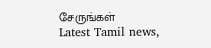சேருங்கள்
Latest Tamil news,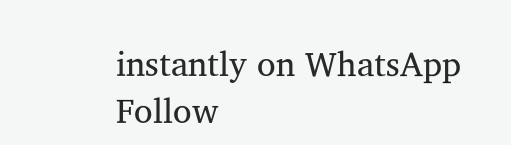instantly on WhatsApp
Follow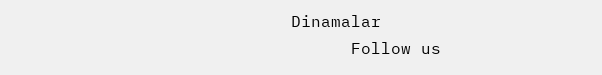Dinamalar
      Follow us